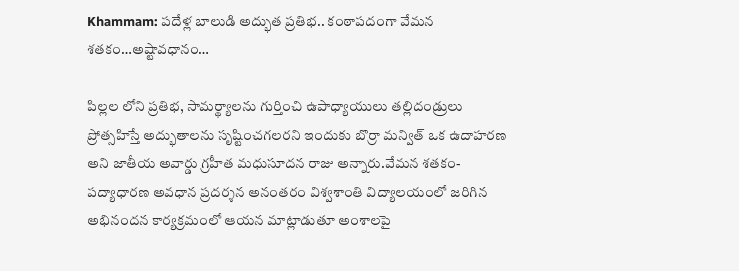Khammam: పదేళ్ల బాలుడి అద్భుత ప్రతిభ.. కంఠాపదంగా వేమన శతకం…అష్టావధానం…

పిల్లల లోని ప్రతిభ, సామర్థ్యాలను గుర్తించి ఉపాధ్యాయులు తల్లిదండ్రులు ప్రోత్సహిస్తే అద్భుతాలను సృష్టించగలరని ఇందుకు బొర్రా మన్విత్ ఒక ఉదాహరణ అని జాతీయ అవార్డు గ్రహీత మధుసూదన రాజు అన్నారు.వేమన శతకం-పద్యాధారణ అవధాన ప్రదర్శన అనంతరం విశ్వశాంతి విద్యాలయంలో జరిగిన అభినందన కార్యక్రమంలో ఆయన మాట్లాడుతూ అంశాలపై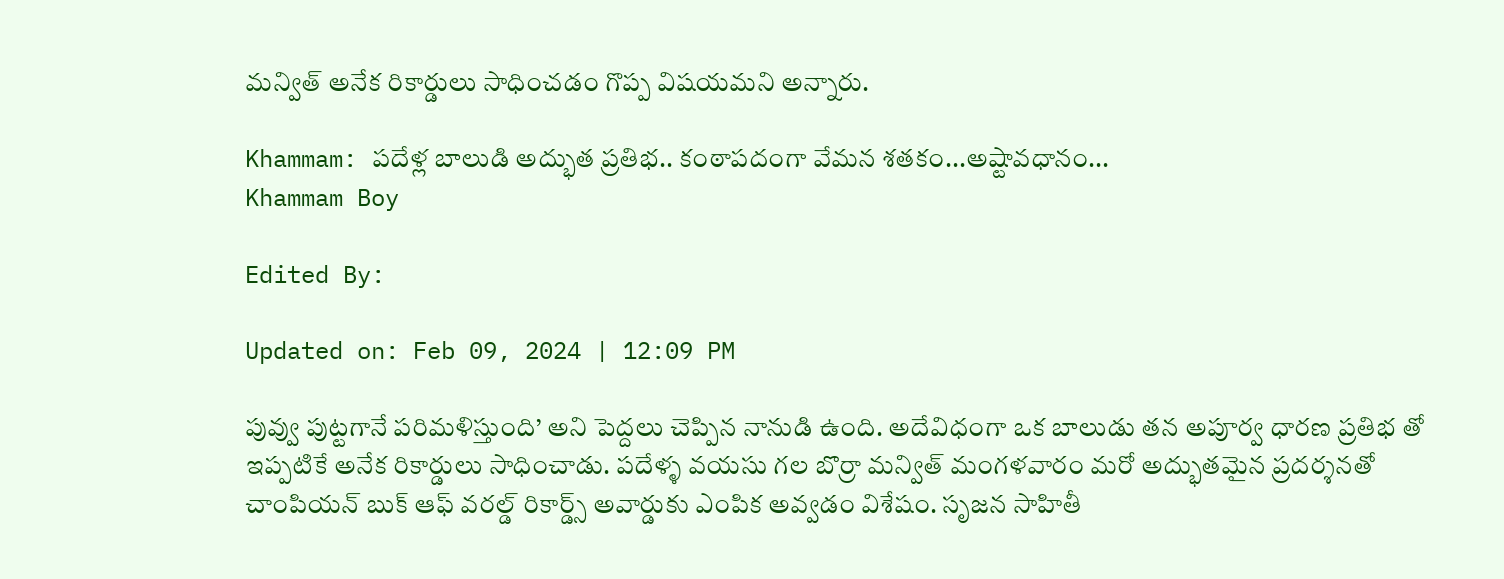మన్విత్ అనేక రికార్డులు సాధించడం గొప్ప విషయమని అన్నారు.

Khammam: పదేళ్ల బాలుడి అద్భుత ప్రతిభ.. కంఠాపదంగా వేమన శతకం...అష్టావధానం...
Khammam Boy

Edited By:

Updated on: Feb 09, 2024 | 12:09 PM

పువ్వు పుట్టగానే పరిమళిస్తుంది’ అని పెద్దలు చెప్పిన నానుడి ఉంది. అదేవిధంగా ఒక బాలుడు తన అపూర్వ ధారణ ప్రతిభ తో ఇప్పటికే అనేక రికార్డులు సాధించాడు. పదేళ్ళ వయసు గల బొర్రా మన్విత్ మంగళవారం మరో అద్భుతమైన ప్రదర్శనతో చాంపియన్ బుక్ ఆఫ్ వరల్డ్ రికార్డ్స్ అవార్డుకు ఎంపిక అవ్వడం విశేషం. సృజన సాహితీ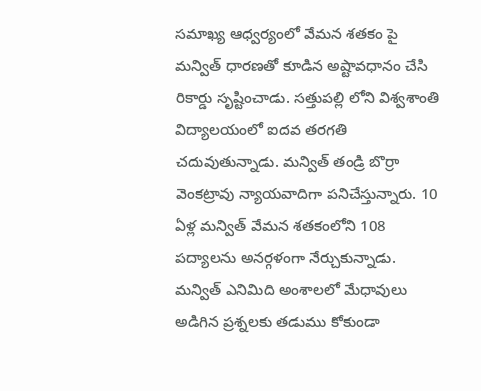సమాఖ్య ఆధ్వర్యంలో వేమన శతకం పై మన్విత్ ధారణతో కూడిన అష్టావధానం చేసి రికార్డు సృష్టించాడు. సత్తుపల్లి లోని విశ్వశాంతి విద్యాలయంలో ఐదవ తరగతి చదువుతున్నాడు. మన్విత్ తండ్రి బొర్రా వెంకట్రావు న్యాయవాదిగా పనిచేస్తున్నారు. 10 ఏళ్ల మన్విత్ వేమన శతకంలోని 108 పద్యాలను అనర్గళంగా నేర్చుకున్నాడు. మన్విత్ ఎనిమిది అంశాలలో మేధావులు అడిగిన ప్రశ్నలకు తడుము కోకుండా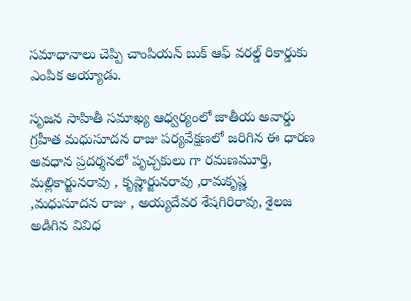సమాధానాలు చెప్పి చాంపియన్ బుక్ ఆఫ్ వరల్డ్ రికార్డుకు ఎంపిక అయ్యాడు.

సృజన సాహితీ సమాఖ్య ఆధ్వర్యంలో జాతీయ అవార్డు గ్రహీత మధుసూదన రాజు పర్యవేక్షణలో జరిగిన ఈ ధారణ అవధాన ప్రదర్శనలో పృచ్చకులు గా రమణమూర్తి, మల్లికార్జునరావు , కృష్ణార్జునరావు ,రామకృష్ణ ,మధుసూదన రాజు , అయ్యదేవర శేషగిరిరావు, శైలజ అడిగిన వివిధ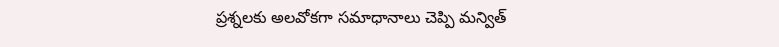ప్రశ్నలకు అలవోకగా సమాధానాలు చెప్పి మన్విత్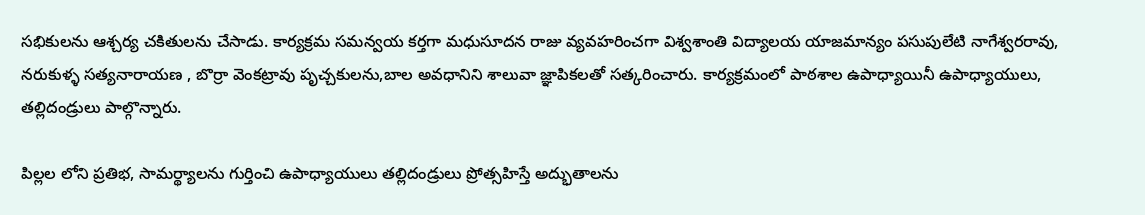సభికులను ఆశ్చర్య చకితులను చేసాడు. కార్యక్రమ సమన్వయ కర్తగా మధుసూదన రాజు వ్యవహరించగా విశ్వశాంతి విద్యాలయ యాజమాన్యం పసుపులేటి నాగేశ్వరరావు, నరుకుళ్ళ సత్యనారాయణ , బొర్రా వెంకట్రావు పృచ్చకులను,బాల అవధానిని శాలువా జ్ఞాపికలతో సత్కరించారు. కార్యక్రమంలో పాఠశాల ఉపాధ్యాయినీ ఉపాధ్యాయులు, తల్లిదండ్రులు పాల్గొన్నారు.

పిల్లల లోని ప్రతిభ, సామర్థ్యాలను గుర్తించి ఉపాధ్యాయులు తల్లిదండ్రులు ప్రోత్సహిస్తే అద్భుతాలను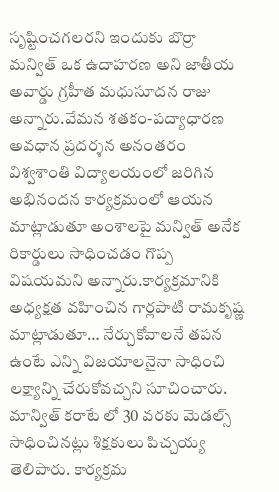సృష్టించగలరని ఇందుకు బొర్రా మన్విత్ ఒక ఉదాహరణ అని జాతీయ అవార్డు గ్రహీత మధుసూదన రాజు అన్నారు.వేమన శతకం-పద్యాధారణ అవధాన ప్రదర్శన అనంతరం విశ్వశాంతి విద్యాలయంలో జరిగిన అభినందన కార్యక్రమంలో ఆయన మాట్లాడుతూ అంశాలపై మన్విత్ అనేక రికార్డులు సాధించడం గొప్ప విషయమని అన్నారు.కార్యక్రమానికి అధ్యక్షత వహించిన గార్లపాటి రామకృష్ణ మాట్లాడుతూ… నేర్చుకోవాలనే తపన ఉంటే ఎన్ని విజయాలనైనా సాధించి లక్ష్యాన్ని చేరుకోవచ్చని సూచించారు. మాన్విత్ కరాటే లో 30 వరకు మెడల్స్ సాధించినట్లు శిక్షకులు పిచ్చయ్య తెలిపారు. కార్యక్రమ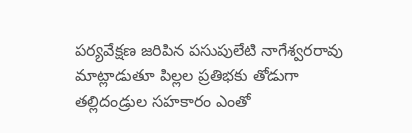పర్యవేక్షణ జరిపిన పసుపులేటి నాగేశ్వరరావు మాట్లాడుతూ పిల్లల ప్రతిభకు తోడుగా తల్లిదండ్రుల సహకారం ఎంతో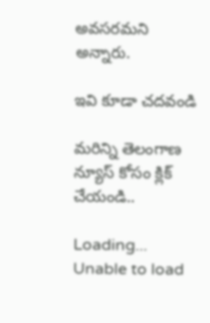అవసరమని అన్నారు.

ఇవి కూడా చదవండి

మరిన్ని తెలంగాణ న్యూస్ కోసం క్లిక్ చేయండి..

Loading...
Unable to load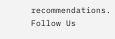recommendations.
Follow Us